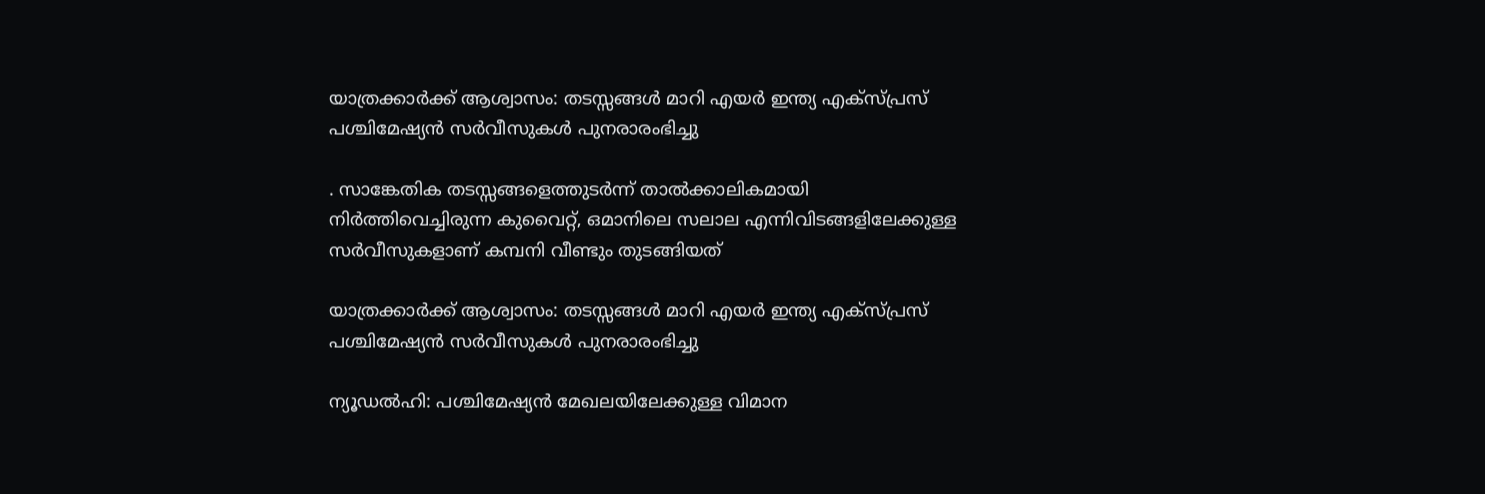യാത്രക്കാർക്ക് ആശ്വാസം: തടസ്സങ്ങൾ മാറി എയർ ഇന്ത്യ എക്സ്പ്രസ് പശ്ചിമേഷ്യൻ സർവീസുകൾ പുനരാരംഭിച്ചു

. സാങ്കേതിക തടസ്സങ്ങളെത്തുടര്‍ന്ന് താല്‍ക്കാലികമായി നിര്‍ത്തിവെച്ചിരുന്ന കുവൈറ്റ്, ഒമാനിലെ സലാല എന്നിവിടങ്ങളിലേക്കുള്ള സര്‍വീസുകളാണ് കമ്പനി വീണ്ടും തുടങ്ങിയത്

യാത്രക്കാർക്ക് ആശ്വാസം: തടസ്സങ്ങൾ മാറി എയർ ഇന്ത്യ എക്സ്പ്രസ് പശ്ചിമേഷ്യൻ സർവീസുകൾ പുനരാരംഭിച്ചു

ന്യൂഡല്‍ഹി: പശ്ചിമേഷ്യന്‍ മേഖലയിലേക്കുള്ള വിമാന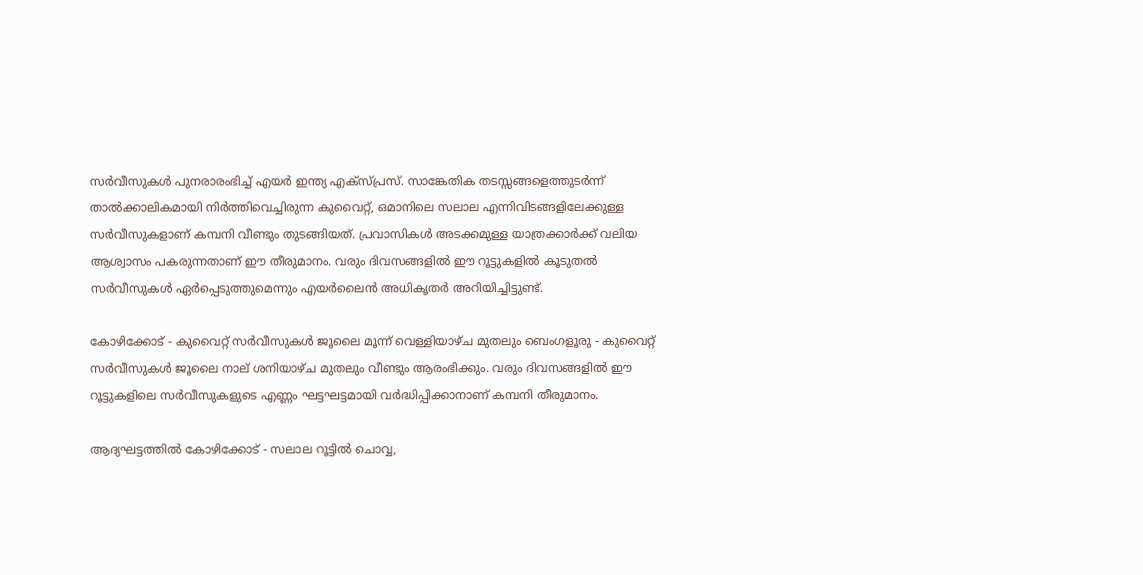സര്‍വീസുകള്‍ പുനരാരംഭിച്ച് എയര്‍ ഇന്ത്യ എക്സ്പ്രസ്. സാങ്കേതിക തടസ്സങ്ങളെത്തുടര്‍ന്ന് താല്‍ക്കാലികമായി നിര്‍ത്തിവെച്ചിരുന്ന കുവൈറ്റ്, ഒമാനിലെ സലാല എന്നിവിടങ്ങളിലേക്കുള്ള സര്‍വീസുകളാണ് കമ്പനി വീണ്ടും തുടങ്ങിയത്. പ്രവാസികള്‍ അടക്കമുള്ള യാത്രക്കാര്‍ക്ക് വലിയ ആശ്വാസം പകരുന്നതാണ് ഈ തീരുമാനം. വരും ദിവസങ്ങളില്‍ ഈ റൂട്ടുകളില്‍ കൂടുതല്‍ സര്‍വീസുകള്‍ ഏര്‍പ്പെടുത്തുമെന്നും എയര്‍ലൈന്‍ അധികൃതര്‍ അറിയിച്ചിട്ടുണ്ട്.

കോഴിക്കോട് - കുവൈറ്റ് സര്‍വീസുകള്‍ ജൂലൈ മൂന്ന് വെള്ളിയാഴ്ച മുതലും ബെംഗളൂരു - കുവൈറ്റ് സര്‍വീസുകള്‍ ജൂലൈ നാല് ശനിയാഴ്ച മുതലും വീണ്ടും ആരംഭിക്കും. വരും ദിവസങ്ങളില്‍ ഈ റൂട്ടുകളിലെ സര്‍വീസുകളുടെ എണ്ണം ഘട്ടഘട്ടമായി വര്‍ദ്ധിപ്പിക്കാനാണ് കമ്പനി തീരുമാനം.

ആദ്യഘട്ടത്തില്‍ കോഴിക്കോട് - സലാല റൂട്ടില്‍ ചൊവ്വ,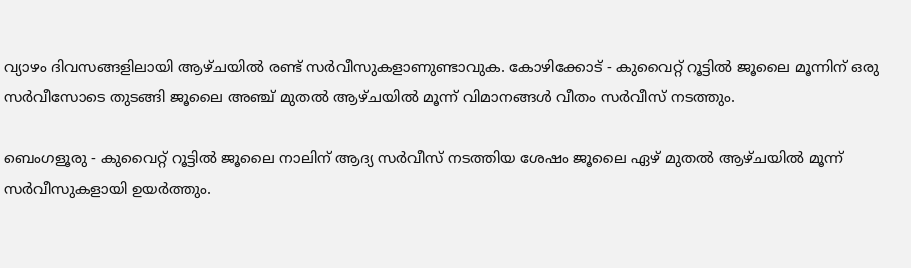വ്യാഴം ദിവസങ്ങളിലായി ആഴ്ചയില്‍ രണ്ട് സര്‍വീസുകളാണുണ്ടാവുക. കോഴിക്കോട് - കുവൈറ്റ് റൂട്ടില്‍ ജൂലൈ മൂന്നിന് ഒരു സര്‍വീസോടെ തുടങ്ങി ജൂലൈ അഞ്ച് മുതല്‍ ആഴ്ചയില്‍ മൂന്ന് വിമാനങ്ങള്‍ വീതം സര്‍വീസ് നടത്തും.

ബെംഗളൂരു - കുവൈറ്റ് റൂട്ടില്‍ ജൂലൈ നാലിന് ആദ്യ സര്‍വീസ് നടത്തിയ ശേഷം ജൂലൈ ഏഴ് മുതല്‍ ആഴ്ചയില്‍ മൂന്ന് സര്‍വീസുകളായി ഉയര്‍ത്തും.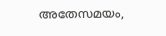അതേസമയം,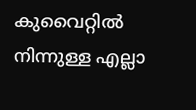കുവൈറ്റില്‍ നിന്നുള്ള എല്ലാ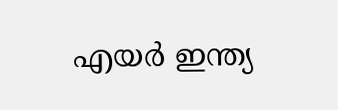എയര്‍ ഇന്ത്യ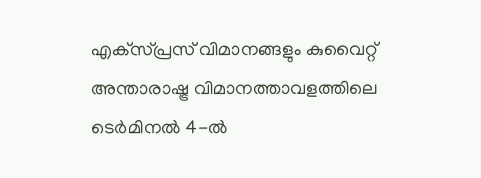എക്‌സ്പ്രസ് വിമാനങ്ങളും കുവൈറ്റ് അന്താരാഷ്ട്ര വിമാനത്താവളത്തിലെ ടെര്‍മിനല്‍ 4-ല്‍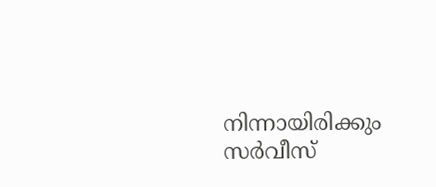നിന്നായിരിക്കും സര്‍വീസ്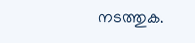നടത്തുക.